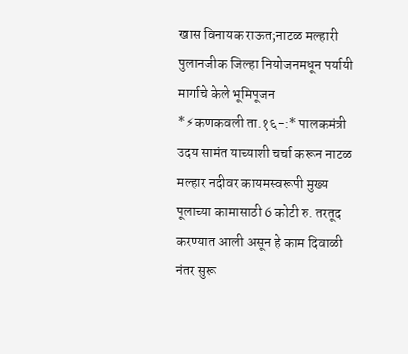खास विनायक राऊत;नाटळ मल्हारी पुलानजीक जिल्हा नियोजनमधून पर्यायी मार्गाचे केले भूमिपूजन
*⚡कणकवली ता.१६-:* पालकमंत्री उदय सामंत याच्याशी चर्चा करून नाटळ मल्हार नदीवर कायमस्वरूपी मुख्य पूलाच्या कामासाठी 6 कोटी रु. तरतूद करण्यात आली असून हे काम दिवाळी नंतर सुरू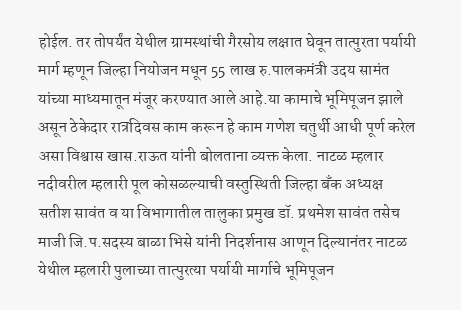होईल. तर तोपर्यंत येथील ग्रामस्थांची गैरसोय लक्षात घेवून तात्पुरता पर्यायी मार्ग म्हणून जिल्हा नियोजन मधून 55 लाख रु.पालकमंत्री उदय सामंत यांच्या माध्यमातून मंजूर करण्यात आले आहे.या कामाचे भूमिपूजन झाले असून ठेकेदार रात्रदिवस काम करून हे काम गणेश चतुर्थी आधी पूर्ण करेल असा विश्वास खास.राऊत यांनी बोलताना व्यक्त केला. नाटळ म्हलार नदीवरील म्हलारी पूल कोसळल्याची वस्तुस्थिती जिल्हा बँक अध्यक्ष सतीश सावंत व या विभागातील तालुका प्रमुख डॉ. प्रथमेश सावंत तसेच माजी जि.प.सदस्य बाळा भिसे यांनी निदर्शनास आणून दिल्यानंतर नाटळ येथील म्हलारी पुलाच्या तात्पुरत्या पर्यायी मार्गाचे भूमिपूजन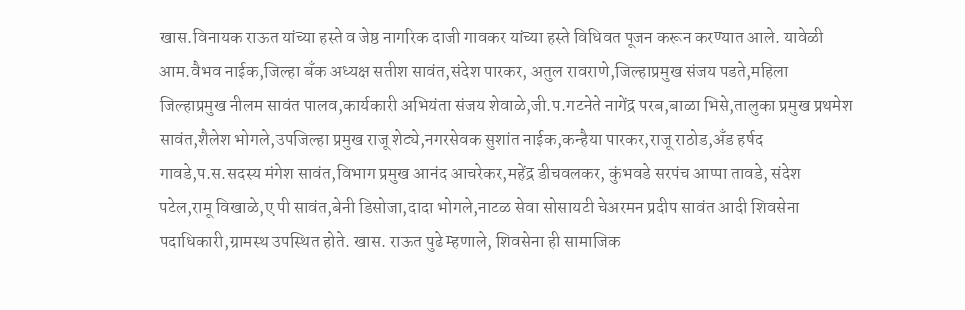खास.विनायक राऊत यांच्या हस्ते व जेष्ठ नागरिक दाजी गावकर यांच्या हस्ते विधिवत पूजन करून करण्यात आले. यावेळी आम.वैभव नाईक,जिल्हा बँक अध्यक्ष सतीश सावंत,संदेश पारकर, अतुल रावराणे,जिल्हाप्रमुख संजय पडते,महिला जिल्हाप्रमुख नीलम सावंत पालव,कार्यकारी अभियंता संजय शेवाळे,जी.प.गटनेते नागेंद्र परब,बाळा भिसे,तालुका प्रमुख प्रथमेश सावंत,शैलेश भोगले,उपजिल्हा प्रमुख राजू शेट्ये,नगरसेवक सुशांत नाईक,कन्हैया पारकर,राजू राठोड,अँड हर्षद गावडे,प.स.सदस्य मंगेश सावंत,विभाग प्रमुख आनंद आचरेकर,महेंद्र डीचवलकर, कुंभवडे सरपंच आप्पा तावडे, संदेश पटेल,रामू विखाळे,ए पी सावंत,बेनी डिसोजा,दादा भोगले,नाटळ सेवा सोसायटी चेअरमन प्रदीप सावंत आदी शिवसेना पदाधिकारी,ग्रामस्थ उपस्थित होते. खास. राऊत पुढे म्हणाले, शिवसेना ही सामाजिक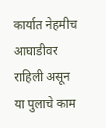कार्यात नेहमीच आघाडीवर राहिली असून या पुलाचे काम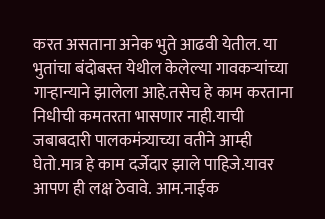करत असताना अनेक भुते आढवी येतील. या भुतांचा बंदोबस्त येथील केलेल्या गावकऱ्यांच्या गाऱ्हान्याने झालेला आहे.तसेच हे काम करताना निधीची कमतरता भासणार नाही.याची जबाबदारी पालकमंत्र्याच्या वतीने आम्ही घेतो.मात्र हे काम दर्जेदार झाले पाहिजे.यावर आपण ही लक्ष ठेवावे. आम.नाईक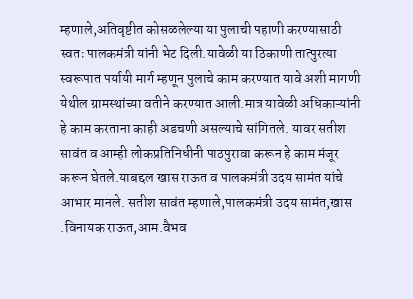म्हणाले,अतिवृष्टीत कोसळलेल्या या पुलाची पहाणी करण्यासाठी स्वतः पालकमंत्री यांनी भेट दिली.यावेळी या ठिकाणी तात्पुरत्या स्वरूपात पर्यायी मार्ग म्हणून पुलाचे काम करण्यात यावे अशी मागणी येथील ग्रामस्थांच्या वतीने करण्यात आली.मात्र यावेळी अधिकाऱ्यांनी हे काम करताना काही अडचणी असल्याचे सांगितले. यावर सतीश सावंत व आम्ही लोकप्रतिनिधीनी पाठपुरावा करून हे काम मंजूर करून घेतले.याबद्दल खास राऊत व पालकमंत्री उदय सामंत यांचे आभार मानले. सतीश सावंत म्हणाले,पालकमंत्री उदय सामंत,खास .विनायक राऊत,आम.वैभव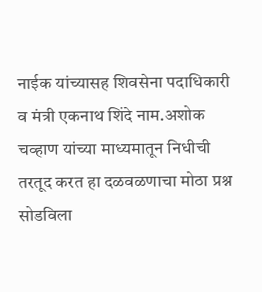नाईक यांच्यासह शिवसेना पदाधिकारी व मंत्री एकनाथ शिंदे नाम.अशोक चव्हाण यांच्या माध्यमातून निधीची तरतूद करत हा दळवळणाचा मोठा प्रश्न सोडविला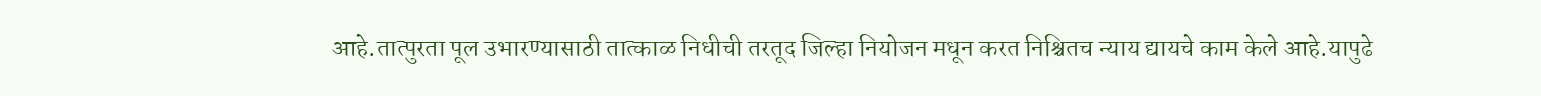आहे.तात्पुरता पूल उभारण्यासाठी तात्काळ निधीची तरतूद जिल्हा नियोजन मधून करत निश्चितच न्याय द्यायचे काम केले आहे.यापुढे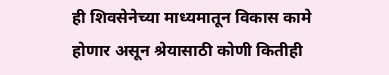ही शिवसेनेच्या माध्यमातून विकास कामे होणार असून श्रेयासाठी कोणी कितीही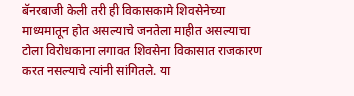बॅनरबाजी केली तरी ही विकासकामे शिवसेनेच्या माध्यमातून होत असल्याचे जनतेला माहीत असल्याचा टोला विरोधकाना लगावत शिवसेना विकासात राजकारण करत नसल्याचे त्यांनी सांगितले. या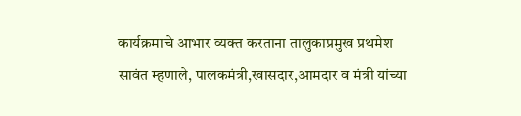कार्यक्रमाचे आभार व्यक्त करताना तालुकाप्रमुख प्रथमेश सावंत म्हणाले, पालकमंत्री,खासदार,आमदार व मंत्री यांच्या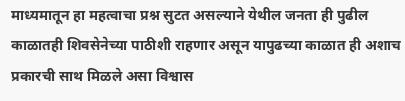माध्यमातून हा महत्वाचा प्रश्न सुटत असल्याने येथील जनता ही पुढील काळातही शिवसेनेच्या पाठीशी राहणार असून यापुढच्या काळात ही अशाच प्रकारची साथ मिळले असा विश्वास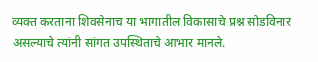व्यक्त करताना शिवसेनाच या भागातील विकासाचे प्रश्न सोडविनार असल्याचे त्यांनी सांगत उपस्थिताचे आभार मानले.